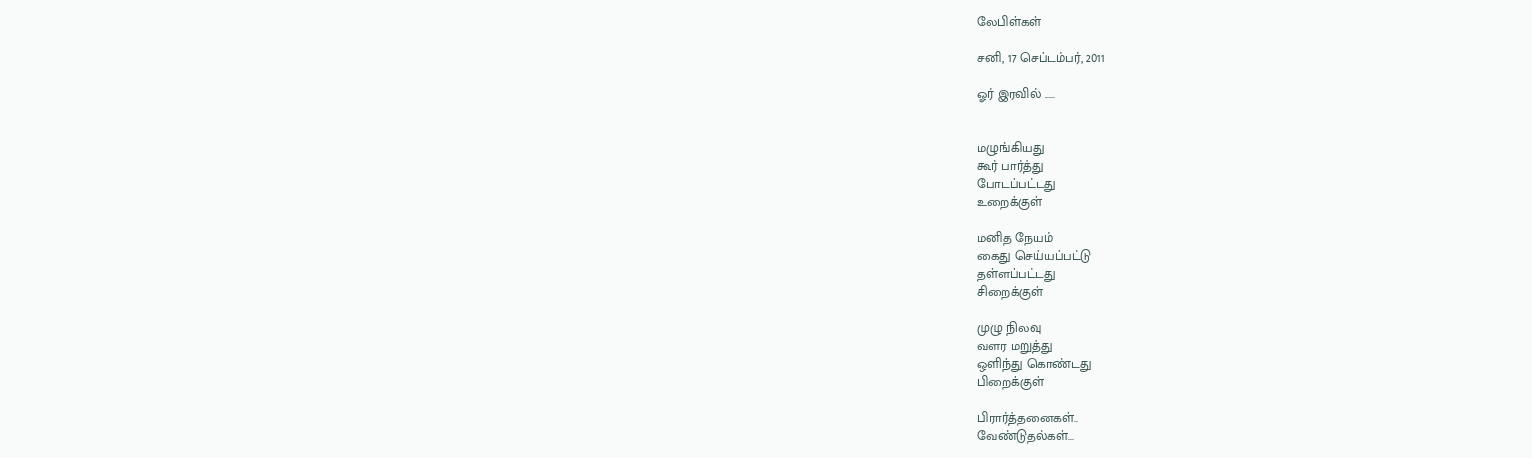லேபிள்கள்

சனி, 17 செப்டம்பர், 2011

ஓர் இரவில் .....


மழுங்கியது
கூர் பார்த்து
போடப்பட்டது
உறைக்குள்

மனித நேயம்
கைது செய்யப்பட்டு
தள்ளப்பட்டது
சிறைக்குள்

முழு நிலவு
வளர மறுத்து
ஒளிந்து கொண்டது
பிறைக்குள்

பிரார்த்தனைகள்..
வேண்டுதல்கள்...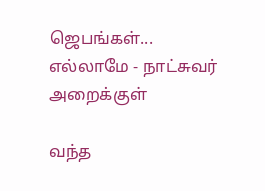ஜெபங்கள்...
எல்லாமே - நாட்சுவர்
அறைக்குள்

வந்த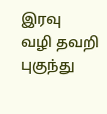இரவு
வழி தவறி
புகுந்து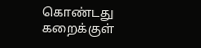கொண்டது
கறைக்குள்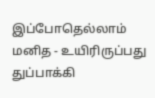இப்போதெல்லாம்
மனித - உயிரிருப்பது
துப்பாக்கி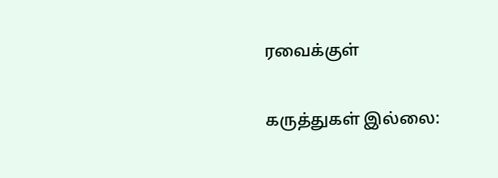ரவைக்குள்

கருத்துகள் இல்லை: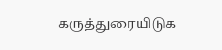கருத்துரையிடுக